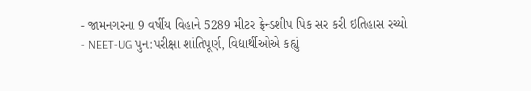- જામનગરના 9 વર્ષીય વિહાને 5289 મીટર ફ્રેન્ડશીપ પિક સર કરી ઇતિહાસ રચ્યો
- NEET-UG પુન:પરીક્ષા શાંતિપૂર્ણ, વિદ્યાર્થીઓએ કહ્યું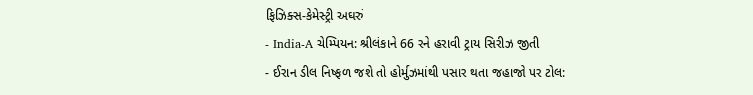ફિઝિક્સ-કેમેસ્ટ્રી અઘરું
- India-A ચેમ્પિયન: શ્રીલંકાને 66 રને હરાવી ટ્રાય સિરીઝ જીતી
- ઈરાન ડીલ નિષ્ફળ જશે તો હોર્મુઝમાંથી પસાર થતા જહાજો પર ટોલ: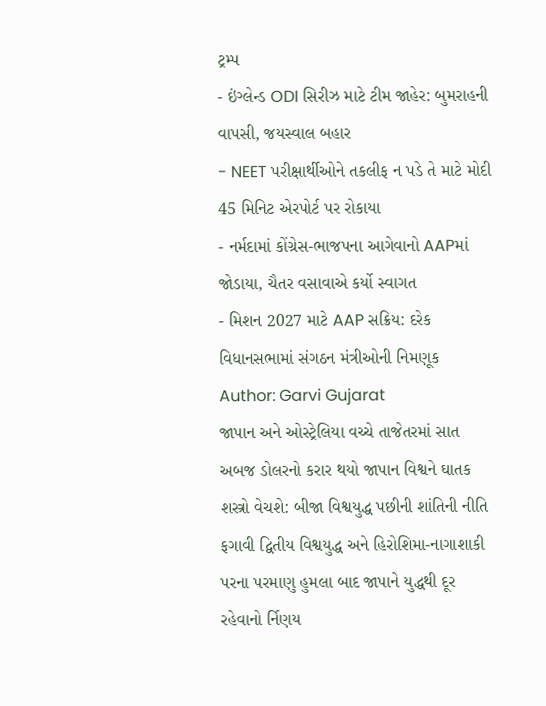ટ્રમ્પ
- ઇંગ્લેન્ડ ODI સિરીઝ માટે ટીમ જાહેર: બુમરાહની વાપસી, જયસ્વાલ બહાર
- NEET પરીક્ષાર્થીઓને તકલીફ ન પડે તે માટે મોદી 45 મિનિટ એરપોર્ટ પર રોકાયા
- નર્મદામાં કોંગ્રેસ-ભાજપના આગેવાનો AAPમાં જોડાયા, ચૈતર વસાવાએ કર્યો સ્વાગત
- મિશન 2027 માટે AAP સક્રિય: દરેક વિધાનસભામાં સંગઠન મંત્રીઓની નિમણૂક
Author: Garvi Gujarat
જાપાન અને ઓસ્ટ્રેલિયા વચ્ચે તાજેતરમાં સાત અબજ ડોલરનો કરાર થયો જાપાન વિશ્વને ઘાતક શસ્ત્રો વેચશે: બીજા વિશ્વયુદ્ધ પછીની શાંતિની નીતિ ફગાવી દ્વિતીય વિશ્વયુદ્ધ અને હિરોશિમા-નાગાશાકી પરના પરમાણુ હુમલા બાદ જાપાને યુદ્ધથી દૂર રહેવાનો ર્નિણય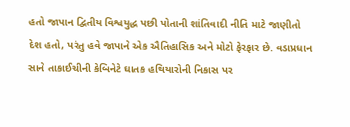હતો જાપાન દ્વિતીય વિશ્વયુદ્ધ પછી પોતાની શાંતિવાદી નીતિ માટે જાણીતો દેશ હતો, પરંતુ હવે જાપાને એક ઐતિહાસિક અને મોટો ફેરફાર છે. વડાપ્રધાન સાને તાકાઈચીની કેબિનેટે ઘાતક હથિયારોની નિકાસ પર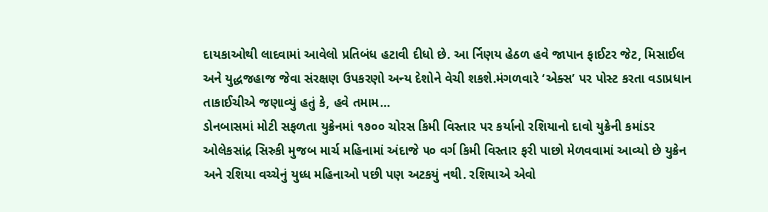દાયકાઓથી લાદવામાં આવેલો પ્રતિબંધ હટાવી દીધો છે. આ ર્નિણય હેઠળ હવે જાપાન ફાઈટર જેટ, મિસાઈલ અને યુદ્ધજહાજ જેવા સંરક્ષણ ઉપકરણો અન્ય દેશોને વેચી શકશે.મંગળવારે ‘એક્સ’ પર પોસ્ટ કરતા વડાપ્રધાન તાકાઈચીએ જણાવ્યું હતું કે, હવે તમામ…
ડોનબાસમાં મોટી સફળતા યુક્રેનમાં ૧૭૦૦ ચોરસ કિમી વિસ્તાર પર કર્યાનો રશિયાનો દાવો યુક્રેની કમાંડર ઓલેકસાંદ્ર સિસ્ર્કી મુજબ માર્ચ મહિનામાં અંદાજે ૫૦ વર્ગ કિમી વિસ્તાર ફરી પાછો મેળવવામાં આવ્યો છે યુક્રેન અને રશિયા વચ્ચેનું યુધ્ધ મહિનાઓ પછી પણ અટકયું નથી. રશિયાએ એવો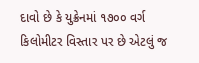દાવો છે કે યુક્રેનમાં ૧૭૦૦ વર્ગ કિલોમીટર વિસ્તાર પર છે એટલું જ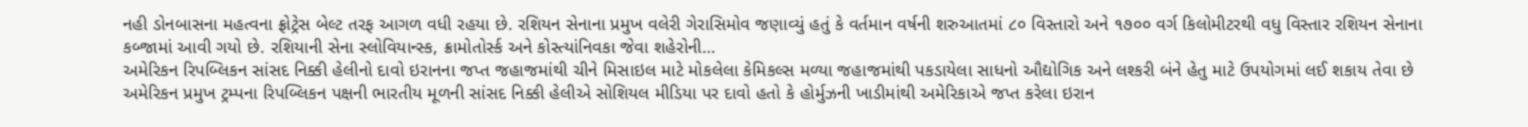નહી ડોનબાસના મહત્વના ફ્રોટ્રેસ બેલ્ટ તરફ આગળ વધી રહયા છે. રશિયન સેનાના પ્રમુખ વલેરી ગેરાસિમોવ જણાવ્યું હતું કે વર્તમાન વર્ષની શરુઆતમાં ૮૦ વિસ્તારો અને ૧૭૦૦ વર્ગ કિલોમીટરથી વધુ વિસ્તાર રશિયન સેનાના કબ્જામાં આવી ગયો છે. રશિયાની સેના સ્લોવિયાન્સ્ક, ક્રામોતોર્સ્ક અને કોસ્ત્યાંનિવકા જેવા શહેરોની…
અમેરિકન રિપબ્લિકન સાંસદ નિક્કી હેલીનો દાવો ઇરાનના જપ્ત જહાજમાંથી ચીને મિસાઇલ માટે મોકલેલા કેમિકલ્સ મળ્યા જહાજમાંથી પકડાયેલા સાધનો ઔદ્યોગિક અને લશ્કરી બંને હેતુ માટે ઉપયોગમાં લઈ શકાય તેવા છે અમેરિકન પ્રમુખ ટ્રમ્પના રિપબ્લિકન પક્ષની ભારતીય મૂળની સાંસદ નિક્કી હેલીએ સોશિયલ મીડિયા પર દાવો હતો કે હોર્મુઝની ખાડીમાંથી અમેરિકાએ જપ્ત કરેલા ઇરાન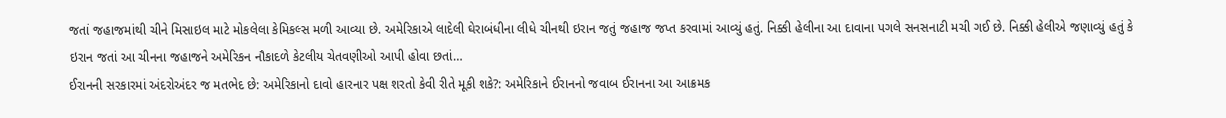જતાં જહાજમાંથી ચીને મિસાઇલ માટે મોકલેલા કેમિકલ્સ મળી આવ્યા છે. અમેરિકાએ લાદેલી ઘેરાબંધીના લીધે ચીનથી ઇરાન જતું જહાજ જપ્ત કરવામાં આવ્યું હતું. નિક્કી હેલીના આ દાવાના પગલે સનસનાટી મચી ગઈ છે. નિક્કી હેલીએ જણાવ્યું હતું કે ઇરાન જતાં આ ચીનના જહાજને અમેરિકન નૌકાદળે કેટલીય ચેતવણીઓ આપી હોવા છતાં…
ઈરાનની સરકારમાં અંદરોઅંદર જ મતભેદ છે: અમેરિકાનો દાવો હારનાર પક્ષ શરતો કેવી રીતે મૂકી શકે?: અમેરિકાને ઈરાનનો જવાબ ઈરાનના આ આક્રમક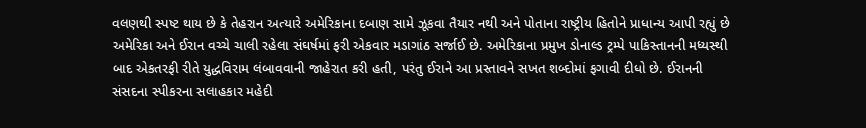વલણથી સ્પષ્ટ થાય છે કે તેહરાન અત્યારે અમેરિકાના દબાણ સામે ઝૂકવા તૈયાર નથી અને પોતાના રાષ્ટ્રીય હિતોને પ્રાધાન્ય આપી રહ્યું છે અમેરિકા અને ઈરાન વચ્ચે ચાલી રહેલા સંઘર્ષમાં ફરી એકવાર મડાગાંઠ સર્જાઈ છે. અમેરિકાના પ્રમુખ ડોનાલ્ડ ટ્રમ્પે પાકિસ્તાનની મધ્યસ્થી બાદ એકતરફી રીતે યુદ્ધવિરામ લંબાવવાની જાહેરાત કરી હતી, પરંતુ ઈરાને આ પ્રસ્તાવને સખત શબ્દોમાં ફગાવી દીધો છે. ઈરાનની સંસદના સ્પીકરના સલાહકાર મહેદી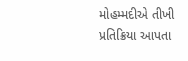મોહમ્મદીએ તીખી પ્રતિક્રિયા આપતા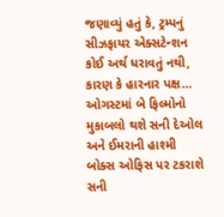જણાવ્યું હતું કે, ટ્રમ્પનું સીઝફાયર એક્સટેન્શન કોઈ અર્થ ધરાવતું નથી, કારણ કે હારનાર પક્ષ…
ઓગસ્ટમાં બે ફિલ્મોનો મુકાબલો થશે સની દેઓલ અને ઈમરાની હાશ્મી બોક્સ ઓફિસ પર ટકરાશે સની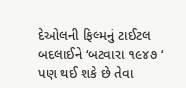દેઓલની ફિલ્મનું ટાઈટલ બદલાઈને ‘બટવારા ૧૯૪૭ ‘ પણ થઈ શકે છે તેવા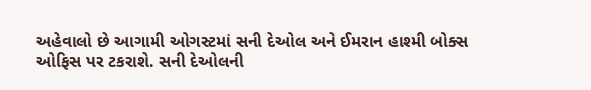અહેવાલો છે આગામી ઓગસ્ટમાં સની દેઓલ અને ઈમરાન હાશ્મી બોક્સ ઓફિસ પર ટકરાશે. સની દેઓલની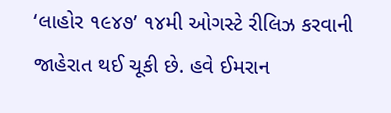‘લાહોર ૧૯૪૭’ ૧૪મી ઓગસ્ટે રીલિઝ કરવાની જાહેરાત થઈ ચૂકી છે. હવે ઈમરાન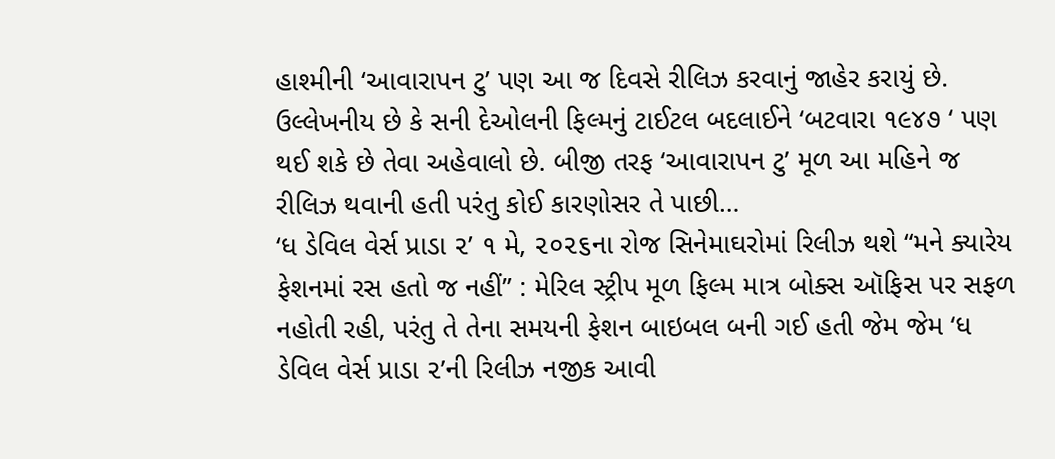હાશ્મીની ‘આવારાપન ટુ’ પણ આ જ દિવસે રીલિઝ કરવાનું જાહેર કરાયું છે. ઉલ્લેખનીય છે કે સની દેઓલની ફિલ્મનું ટાઈટલ બદલાઈને ‘બટવારા ૧૯૪૭ ‘ પણ થઈ શકે છે તેવા અહેવાલો છે. બીજી તરફ ‘આવારાપન ટુ’ મૂળ આ મહિને જ રીલિઝ થવાની હતી પરંતુ કોઈ કારણોસર તે પાછી…
‘ધ ડેવિલ વેર્સ પ્રાડા ૨’ ૧ મે, ૨૦૨૬ના રોજ સિનેમાઘરોમાં રિલીઝ થશે “મને ક્યારેય ફેશનમાં રસ હતો જ નહીં” : મેરિલ સ્ટ્રીપ મૂળ ફિલ્મ માત્ર બોક્સ ઑફિસ પર સફળ નહોતી રહી, પરંતુ તે તેના સમયની ફેશન બાઇબલ બની ગઈ હતી જેમ જેમ ‘ધ ડેવિલ વેર્સ પ્રાડા ૨’ની રિલીઝ નજીક આવી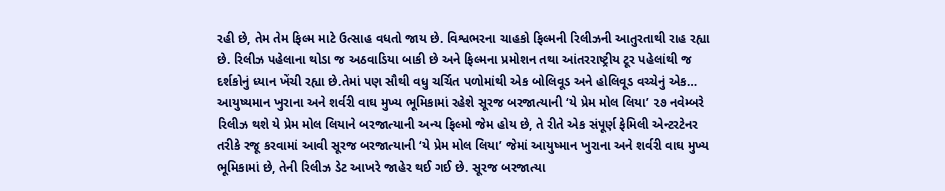રહી છે, તેમ તેમ ફિલ્મ માટે ઉત્સાહ વધતો જાય છે. વિશ્વભરના ચાહકો ફિલ્મની રિલીઝની આતુરતાથી રાહ રહ્યા છે. રિલીઝ પહેલાના થોડા જ અઠવાડિયા બાકી છે અને ફિલ્મના પ્રમોશન તથા આંતરરાષ્ટ્રીય ટૂર પહેલાંથી જ દર્શકોનું ધ્યાન ખેંચી રહ્યા છે.તેમાં પણ સૌથી વધુ ચર્ચિત પળોમાંથી એક બોલિવૂડ અને હોલિવૂડ વચ્ચેનું એક…
આયુષ્યમાન ખુરાના અને શર્વરી વાઘ મુખ્ય ભૂમિકામાં રહેશે સૂરજ બરજાત્યાની ‘યે પ્રેમ મોલ લિયા’ ૨૭ નવેમ્બરે રિલીઝ થશે યે પ્રેમ મોલ લિયાને બરજાત્યાની અન્ય ફિલ્મો જેમ હોય છે, તે રીતે એક સંપૂર્ણ ફેમિલી એન્ટરટેનર તરીકે રજૂ કરવામાં આવી સૂરજ બરજાત્યાની ‘યે પ્રેમ મોલ લિયા’ જેમાં આયુષ્માન ખુરાના અને શર્વરી વાઘ મુખ્ય ભૂમિકામાં છે, તેની રિલીઝ ડેટ આખરે જાહેર થઈ ગઈ છે. સૂરજ બરજાત્યા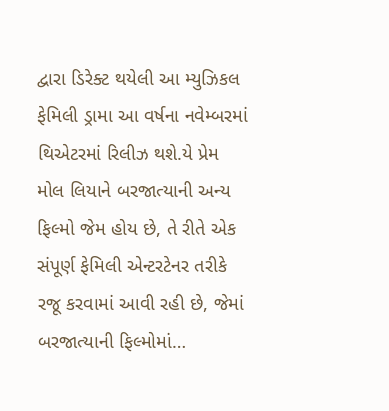દ્વારા ડિરેક્ટ થયેલી આ મ્યુઝિકલ ફેમિલી ડ્રામા આ વર્ષના નવેમ્બરમાં થિએટરમાં રિલીઝ થશે.યે પ્રેમ મોલ લિયાને બરજાત્યાની અન્ય ફિલ્મો જેમ હોય છે, તે રીતે એક સંપૂર્ણ ફેમિલી એન્ટરટેનર તરીકે રજૂ કરવામાં આવી રહી છે, જેમાં બરજાત્યાની ફિલ્મોમાં…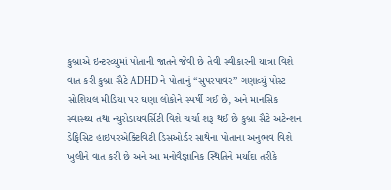કુબ્રાએ ઇન્ટરવ્યુમાં પોતાની જાતને જેવી છે તેવી સ્વીકારની યાત્રા વિશે વાત કરી કુબ્રા સૈટે ADHD ને પોતાનું “સુપરપાવર” ગણાવ્યું પોસ્ટ સોશિયલ મીડિયા પર ઘણા લોકોને સ્પર્ષી ગઈ છે, અને માનસિક સ્વાસ્થ્ય તથા ન્યુરોડાયવર્સિટી વિશે ચર્ચા શરૂ થઈ છે કુબ્રા સૈટે અટેન્શન ડેફિસિટ હાઇપરએક્ટિવિટી ડિસઓર્ડર સાથેના પોતાના અનુભવ વિશે ખુલીને વાત કરી છે અને આ મનોવૈજ્ઞાનિક સ્થિતિને મર્યાદા તરીકે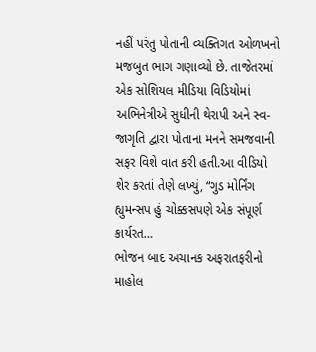નહીં પરંતુ પોતાની વ્યક્તિગત ઓળખનો મજબુત ભાગ ગણાવ્યો છે. તાજેતરમાં એક સોશિયલ મીડિયા વિડિયોમાં અભિનેત્રીએ સુધીની થેરાપી અને સ્વ-જાગૃતિ દ્વારા પોતાના મનને સમજવાની સફર વિશે વાત કરી હતી.આ વીડિયો શેર કરતાં તેણે લખ્યું, “ગુડ મોર્નિંગ હ્યુમન્સપ હું ચોક્કસપણે એક સંપૂર્ણ કાર્યરત…
ભોજન બાદ અચાનક અફરાતફરીનો માહોલ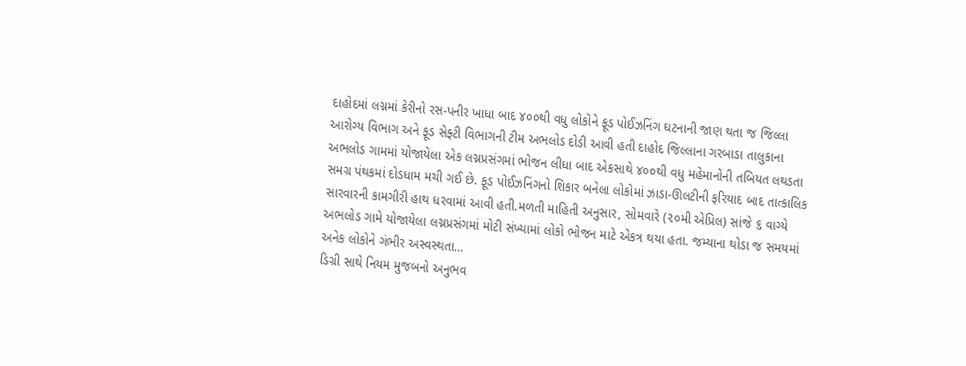દાહોદમાં લગ્નમાં કેરીનો રસ-પનીર ખાધા બાદ ૪૦૦થી વધુ લોકોને ફૂડ પોઈઝનિંગ ઘટનાની જાણ થતા જ જિલ્લા આરોગ્ય વિભાગ અને ફૂડ સેફ્ટી વિભાગની ટીમ અભલોડ દોડી આવી હતી દાહોદ જિલ્લાના ગરબાડા તાલુકાના અભલોડ ગામમાં યોજાયેલા એક લગ્નપ્રસંગમાં ભોજન લીધા બાદ એકસાથે ૪૦૦થી વધુ મહેમાનોની તબિયત લથડતા સમગ્ર પંથકમાં દોડધામ મચી ગઈ છે. ફૂડ પોઈઝનિંગનો શિકાર બનેલા લોકોમાં ઝાડા-ઊલટીની ફરિયાદ બાદ તાત્કાલિક સારવારની કામગીરી હાથ ધરવામાં આવી હતી.મળતી માહિતી અનુસાર, સોમવારે (૨૦મી એપ્રિલ) સાંજે ૬ વાગ્યે અભલોડ ગામે યોજાયેલા લગ્નપ્રસંગમાં મોટી સંખ્યામાં લોકો ભોજન માટે એકત્ર થયા હતા. જમ્યાના થોડા જ સમયમાં અનેક લોકોને ગંભીર અસ્વસ્થતા…
ડિગ્રી સાથે નિયમ મુજબનો અનુભવ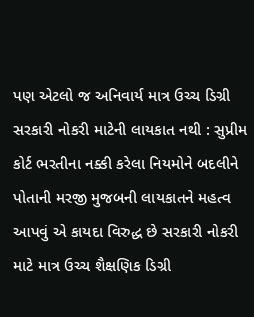પણ એટલો જ અનિવાર્ય માત્ર ઉચ્ચ ડિગ્રી સરકારી નોકરી માટેની લાયકાત નથી : સુપ્રીમ કોર્ટ ભરતીના નક્કી કરેલા નિયમોને બદલીને પોતાની મરજી મુજબની લાયકાતને મહત્વ આપવું એ કાયદા વિરુદ્ધ છે સરકારી નોકરી માટે માત્ર ઉચ્ચ શૈક્ષણિક ડિગ્રી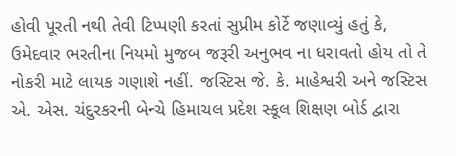હોવી પૂરતી નથી તેવી ટિપ્પણી કરતાં સુપ્રીમ કોર્ટે જણાવ્યું હતું કે, ઉમેદવાર ભરતીના નિયમો મુજબ જરૂરી અનુભવ ના ધરાવતો હોય તો તે નોકરી માટે લાયક ગણાશે નહીં. જસ્ટિસ જે. કે. માહેશ્વરી અને જસ્ટિસ એ. એસ. ચંદુરકરની બેન્ચે હિમાચલ પ્રદેશ સ્કૂલ શિક્ષણ બોર્ડ દ્વારા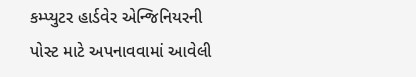કમ્પ્યુટર હાર્ડવેર એન્જિનિયરની પોસ્ટ માટે અપનાવવામાં આવેલી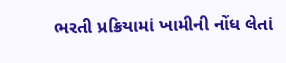ભરતી પ્રક્રિયામાં ખામીની નોંધ લેતાં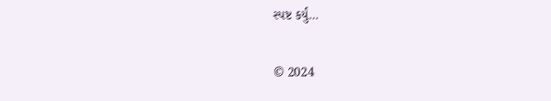સ્પષ્ટ કર્યું…

© 2024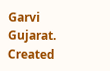Garvi Gujarat. Created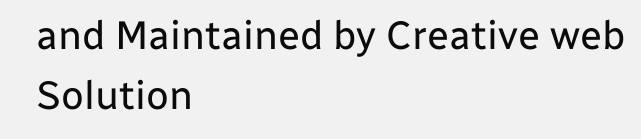and Maintained by Creative web Solution